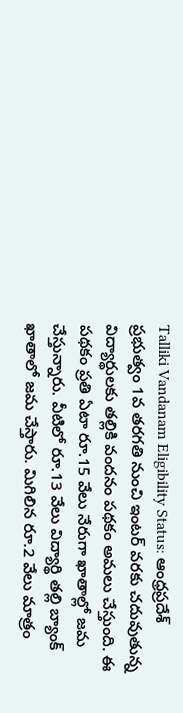Talliki Vandanam Eligibility Status: ఆంధ్రప్రదేశ్ ప్రభుత్వం 1వ తరగతి నుంచి ఇంటర్ వరకు చదువుతున్న విద్యార్థులకు తల్లికి వందనం పథకం అమలు చేస్తుంది. ఈ పథకం ప్రతి ఏటా రూ.15 వేలు నేరుగా ఖాతాల్లో జమ చేస్తున్నారు. వీటిలో రూ.13 వేలు విద్యార్థి తల్లి బ్యాంక్ ఖాతాలో జమ చేస్తారు. మిగిలిన రూ.2 వేలు మాత్రం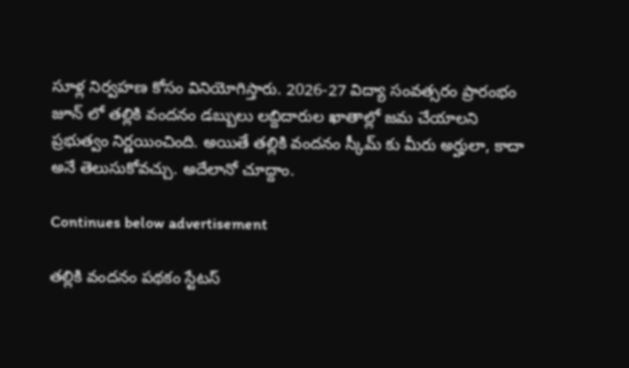సూళ్ల నిర్వహణ కోసం వినియోగిస్తారు. 2026-27 విద్యా సంవత్సరం ప్రారంభం జూన్ లో తల్లికి వందనం డబ్బులు లబ్దిదారుల ఖాతాల్లో జమ చేయాలని ప్రభుత్వం నిర్ణయించింది. అయితే తల్లికి వందనం స్కీమ్ కు మీరు అర్హులా, కాదా అనే తెలుసుకోవచ్చు. అదేలానో చూద్దాం.

Continues below advertisement

తల్లికి వందనం పథకం స్టేటస్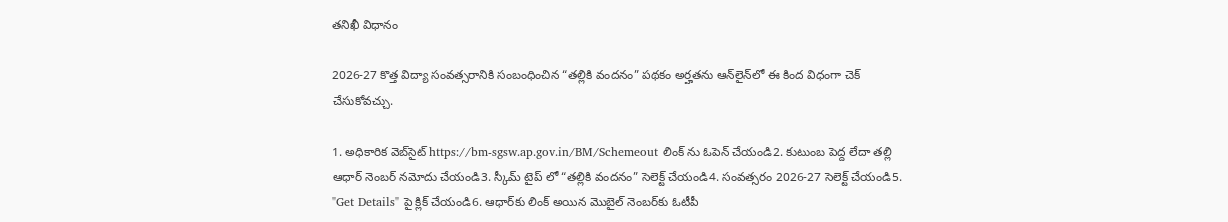తనిఖీ విధానం

2026-27 కొత్త విద్యా సంవత్సరానికి సంబంధించిన “తల్లికి వందనం” పథకం అర్హతను ఆన్‌లైన్‌లో ఈ కింద విధంగా చెక్ చేసుకోవచ్చు.

1. అధికారిక వెబ్‌సైట్ https://bm-sgsw.ap.gov.in/BM/Schemeout లింక్ ను ఓపెన్ చేయండి2. కుటుంబ పెద్ద లేదా తల్లి ఆధార్ నెంబర్ నమోదు చేయండి3. స్కీమ్ టైప్ లో “తల్లికి వందనం” సెలెక్ట్ చేయండి4. సంవత్సరం 2026-27 సెలెక్ట్ చేయండి5. "Get Details" పై క్లిక్ చేయండి6. ఆధార్‌కు లింక్ అయిన మొబైల్ నెంబర్‌కు ఓటీపీ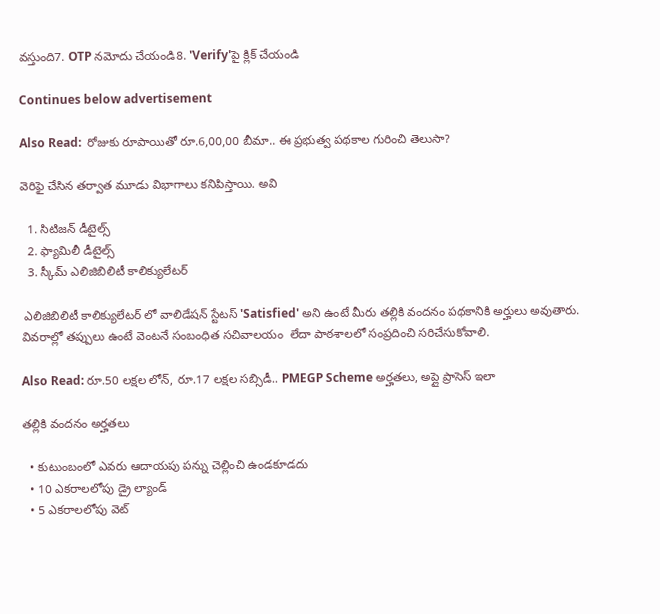వస్తుంది7. OTP నమోదు చేయండి8. 'Verify'పై క్లిక్ చేయండి

Continues below advertisement

Also Read:  రోజుకు రూపాయితో రూ.6,00,00 బీమా.. ఈ ప్రభుత్వ పథకాల గురించి తెలుసా?

వెరిఫై చేసిన తర్వాత మూడు విభాగాలు కనిపిస్తాయి. అవి

  1. సిటిజన్ డీటైల్స్
  2. ఫ్యామిలీ డీటైల్స్
  3. స్కీమ్ ఎలిజిబిలిటీ కాలిక్యులేటర్

 ఎలిజిబిలిటీ కాలిక్యులేటర్ లో వాలిడేషన్ స్టేటస్ 'Satisfied' అని ఉంటే మీరు తల్లికి వందనం పథకానికి అర్హులు అవుతారు. వివరాల్లో తప్పులు ఉంటే వెంటనే సంబంధిత సచివాలయం  లేదా పాఠశాలలో సంప్రదించి సరిచేసుకోవాలి.

Also Read: రూ.50 లక్షల లోన్, రూ.17 లక్షల సబ్సిడీ.. PMEGP Scheme అర్హతలు, అప్లై ప్రాసెస్ ఇలా

తల్లికి వందనం అర్హతలు

  • కుటుంబంలో ఎవరు ఆదాయపు పన్ను చెల్లించి ఉండకూడదు
  • 10 ఎకరాలలోపు డ్రై ల్యాండ్
  • 5 ఎకరాలలోపు వెట్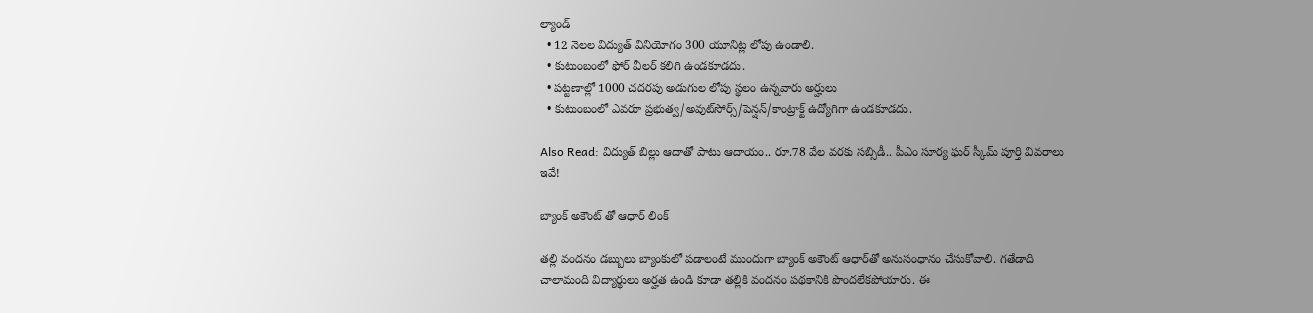ల్యాండ్
  • 12 నెలల విద్యుత్ వినియోగం 300 యూనిట్ల లోపు ఉండాలి.
  • కుటుంబంలో ఫోర్ వీలర్ కలిగి ఉండకూడదు.
  • పట్టణాల్లో 1000 చదరపు అడుగుల లోపు స్థలం ఉన్నవారు అర్హులు
  • కుటుంబంలో ఎవరూ ప్రభుత్వ/అవుట్‌సోర్స్/పెన్షన్/కాంట్రాక్ట్ ఉద్యోగిగా ఉండకూడదు.

Also Read: విద్యుత్ బిల్లు ఆదాతో పాటు ఆదాయం.. రూ.78 వేల వరకు సబ్సిడీ.. పీఎం సూర్య ఘర్ స్కీమ్ పూర్తి వివరాలు ఇవే!

బ్యాంక్ అకౌంట్ తో ఆధార్ లింక్

తల్లి వందనం డబ్బులు బ్యాంకులో పడాలంటే ముందుగా బ్యాంక్ అకౌంట్ ఆధార్‌తో అనుసంధానం చేసుకోవాలి. గతేడాది చాలామంది విద్యార్థులు అర్హత ఉండి కూడా తల్లికి వందనం పథకానికి పొందలేకపోయారు. ఈ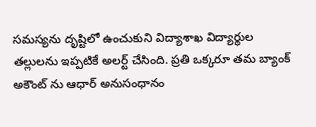సమస్యను దృష్టిలో ఉంచుకుని విద్యాశాఖ విద్యార్థుల తల్లులను ఇప్పటికే అలర్ట్ చేసింది. ప్రతి ఒక్కరూ తమ బ్యాంక్ అకౌంట్ ను ఆధార్ అనుసంధానం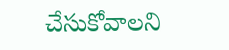చేసుకోవాలని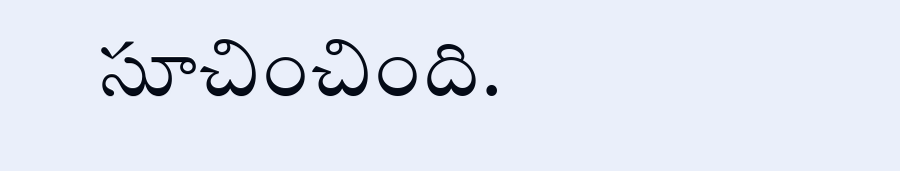సూచించింది.